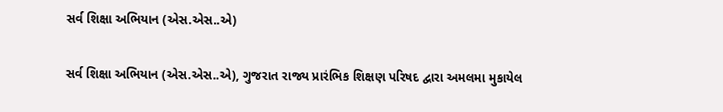સર્વ શિક્ષા અભિયાન (એસ.એસ..એ)

સર્વ શિક્ષા અભિયાન (એસ.એસ..એ), ગુજરાત રાજ્ય પ્રારંભિક શિક્ષણ પરિષદ દ્વારા અમલમા મુકાયેલ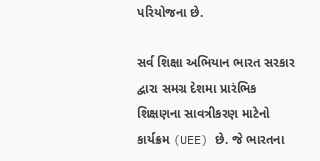પરિયોજના છે.

સર્વ શિક્ષા અભિયાન ભારત સરકાર દ્વારા સમગ્ર દેશમા પ્રારંભિક શિક્ષણના સાવત્રીકરણ માટેનો કાર્યક્રમ (UEE) છે. જે ભારતના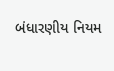બંધારણીય નિયમ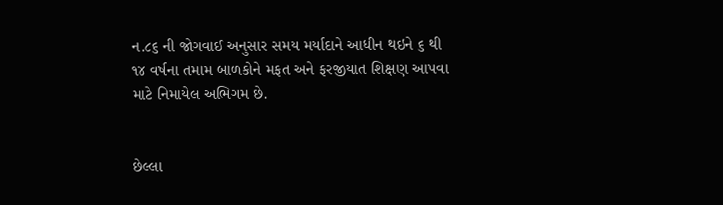ન.૮૬ ની જોગવાઈ અનુસાર સમય મર્યાદાને આધીન થઇને ૬ થી ૧૪ વર્ષના તમામ બાળકોને મફત અને ફરજીયાત શિક્ષણ આપવા માટે નિમાયેલ અભિગમ છે.


છેલ્લા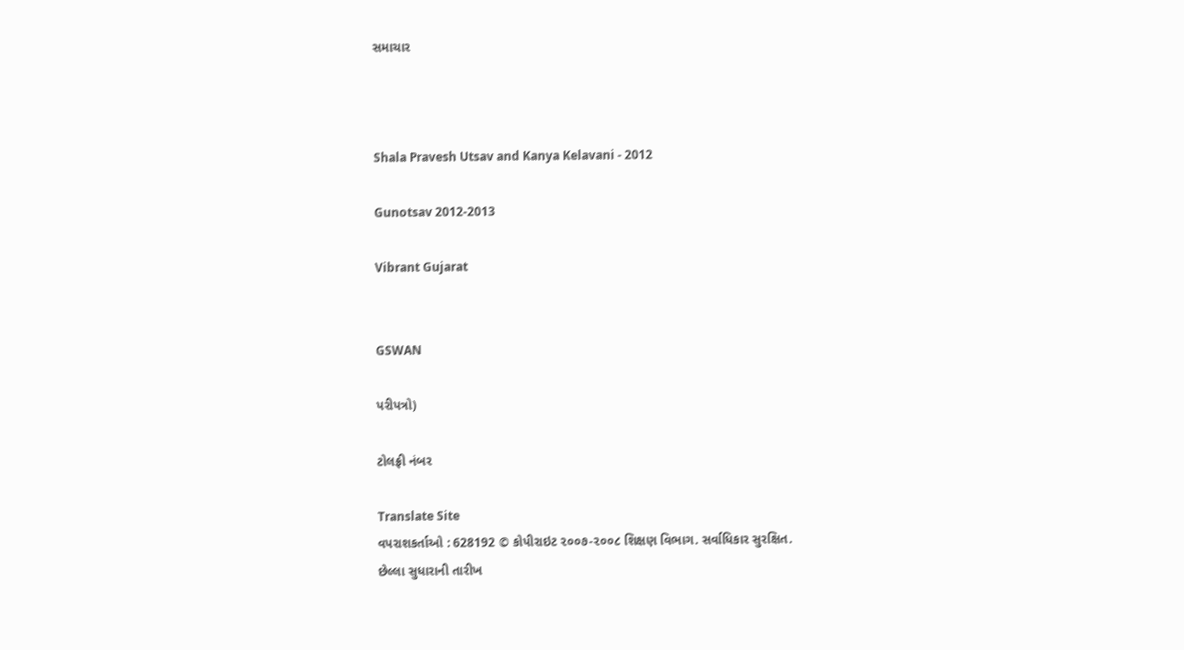સમાચાર



Shala Pravesh Utsav and Kanya Kelavani - 2012

Gunotsav 2012-2013

Vibrant Gujarat


GSWAN

પરીપત્રો)

ટોલફ્રી નંબર

Translate Site
વપરાશકર્તાઓ : 628192 © કોપીરાઇટ ૨૦૦૭-૨૦૦૮ શિક્ષણ વિભાગ. સર્વાધિકાર સુરક્ષિત.
છેલ્લા સુધારાની તારીખ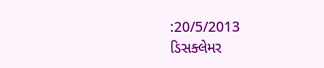:20/5/2013
ડિસક્લેમર